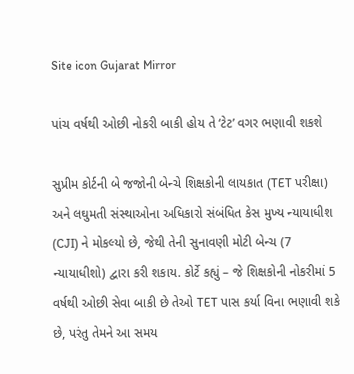Site icon Gujarat Mirror

પાંચ વર્ષથી ઓછી નોકરી બાકી હોય તે ‘ટેટ’ વગર ભણાવી શકશે

સુપ્રીમ કોર્ટની બે જજોની બેન્ચે શિક્ષકોની લાયકાત (TET પરીક્ષા) અને લઘુમતી સંસ્થાઓના અધિકારો સંબંધિત કેસ મુખ્ય ન્યાયાધીશ (CJI) ને મોકલ્યો છે, જેથી તેની સુનાવણી મોટી બેન્ચ (7 ન્યાયાધીશો) દ્વારા કરી શકાય. કોર્ટે કહ્યું – જે શિક્ષકોની નોકરીમાં 5 વર્ષથી ઓછી સેવા બાકી છે તેઓ TET પાસ કર્યા વિના ભણાવી શકે છે, પરંતુ તેમને આ સમય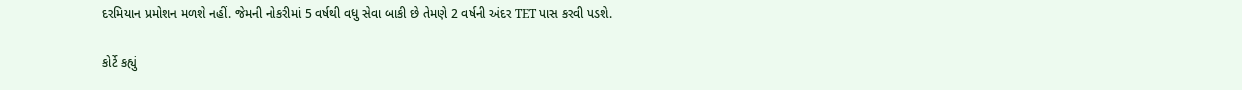દરમિયાન પ્રમોશન મળશે નહીં. જેમની નોકરીમાં 5 વર્ષથી વધુ સેવા બાકી છે તેમણે 2 વર્ષની અંદર TET પાસ કરવી પડશે.

કોર્ટે કહ્યું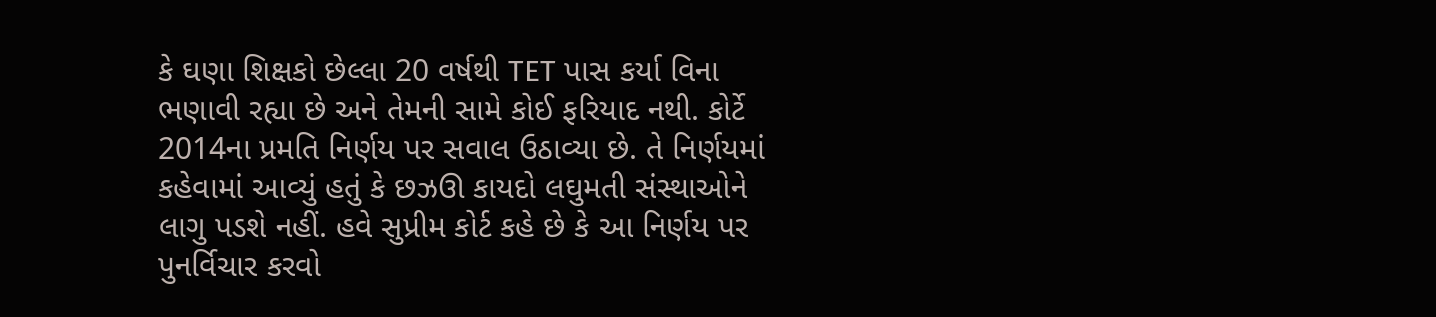કે ઘણા શિક્ષકો છેલ્લા 20 વર્ષથી TET પાસ કર્યા વિના ભણાવી રહ્યા છે અને તેમની સામે કોઈ ફરિયાદ નથી. કોર્ટે 2014ના પ્રમતિ નિર્ણય પર સવાલ ઉઠાવ્યા છે. તે નિર્ણયમાં કહેવામાં આવ્યું હતું કે છઝઊ કાયદો લઘુમતી સંસ્થાઓને લાગુ પડશે નહીં. હવે સુપ્રીમ કોર્ટ કહે છે કે આ નિર્ણય પર પુનર્વિચાર કરવો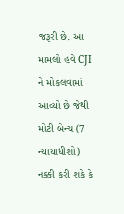જરૂરી છે. આ મામલો હવે CJI ને મોકલવામાં આવ્યો છે જેથી મોટી બેન્ચ (7 ન્યાયાધીશો) નક્કી કરી શકે કે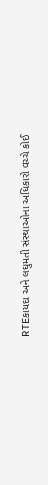RTEકાયદા અને લઘુમતી સંસ્થાઓના અધિકારો વચ્ચે કોઈ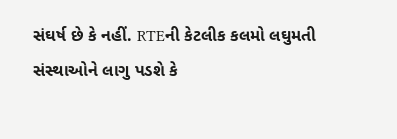સંઘર્ષ છે કે નહીં. RTEની કેટલીક કલમો લઘુમતી સંસ્થાઓને લાગુ પડશે કે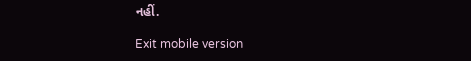નહીં.

Exit mobile version